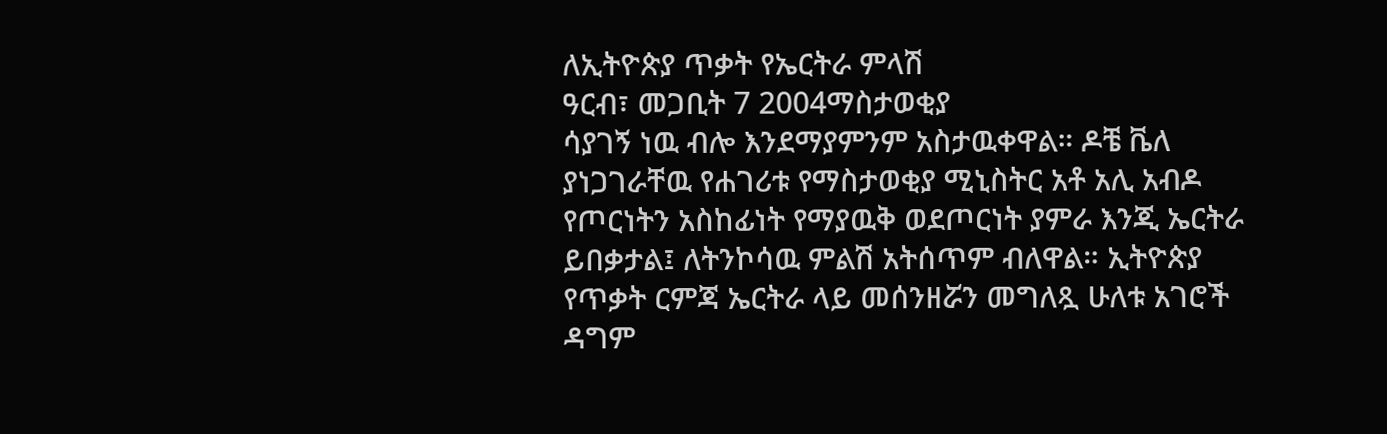ለኢትዮጵያ ጥቃት የኤርትራ ምላሽ
ዓርብ፣ መጋቢት 7 2004ማስታወቂያ
ሳያገኝ ነዉ ብሎ እንደማያምንም አስታዉቀዋል። ዶቼ ቬለ ያነጋገራቸዉ የሐገሪቱ የማስታወቂያ ሚኒስትር አቶ አሊ አብዶ የጦርነትን አስከፊነት የማያዉቅ ወደጦርነት ያምራ እንጂ ኤርትራ ይበቃታል፤ ለትንኮሳዉ ምልሽ አትሰጥም ብለዋል። ኢትዮጵያ የጥቃት ርምጃ ኤርትራ ላይ መሰንዘሯን መግለጿ ሁለቱ አገሮች ዳግም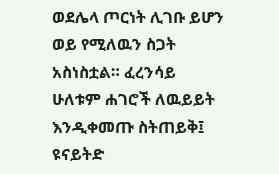ወደሌላ ጦርነት ሊገቡ ይሆን ወይ የሚለዉን ስጋት አስነስቷል። ፈረንሳይ ሁለቱም ሐገሮች ለዉይይት እንዲቀመጡ ስትጠይቅ፤ ዩናይትድ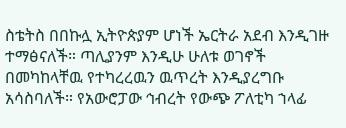ስቴትስ በበኩሏ ኢትዮጵያም ሆነች ኤርትራ አደብ እንዲገዙ ተማፅናለች። ጣሊያንም እንዲሁ ሁለቱ ወገኖች በመካከላቸዉ የተካረረዉን ዉጥረት እንዲያረግቡ አሳስባለች። የአውሮፓው ኅብረት የውጭ ፖለቲካ ኀላፊ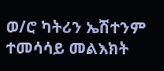ወ/ሮ ካትሪን ኤሽተንም ተመሳሳይ መልእክት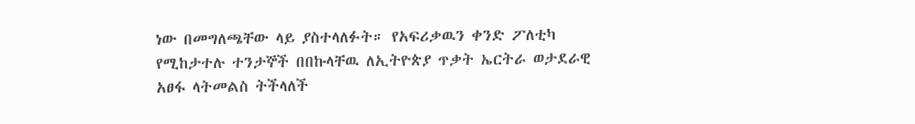ነው በመግለጫቸው ላይ ያስተላለፉት። የአፍሪቃዉን ቀንድ ፖለቲካ የሚከታተሉ ተንታኞች በበኩላቸዉ ለኢትዮጵያ ጥቃት ኤርትራ ወታደራዊ አፀፋ ላትመልስ ትችላለች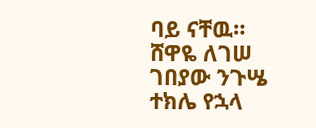ባይ ናቸዉ።
ሸዋዬ ለገሠ
ገበያው ንጉሤ
ተክሌ የኋላ